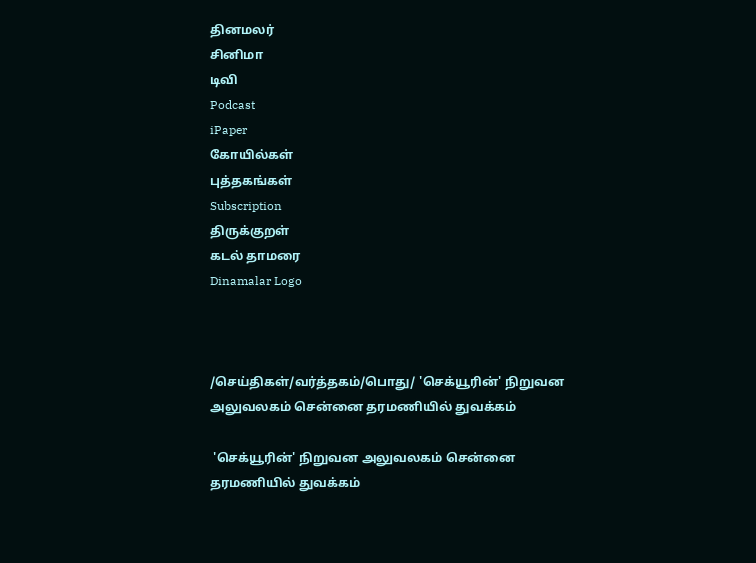தினமலர்
சினிமா
டிவி
Podcast
iPaper
கோயில்கள்
புத்தகங்கள்
Subscription
திருக்குறள்
கடல் தாமரை
Dinamalar Logo



/செய்திகள்/வர்த்தகம்/பொது/ 'செக்யூரின்' நிறுவன அலுவலகம் சென்னை தரமணியில் துவக்கம்

 'செக்யூரின்' நிறுவன அலுவலகம் சென்னை தரமணியில் துவக்கம்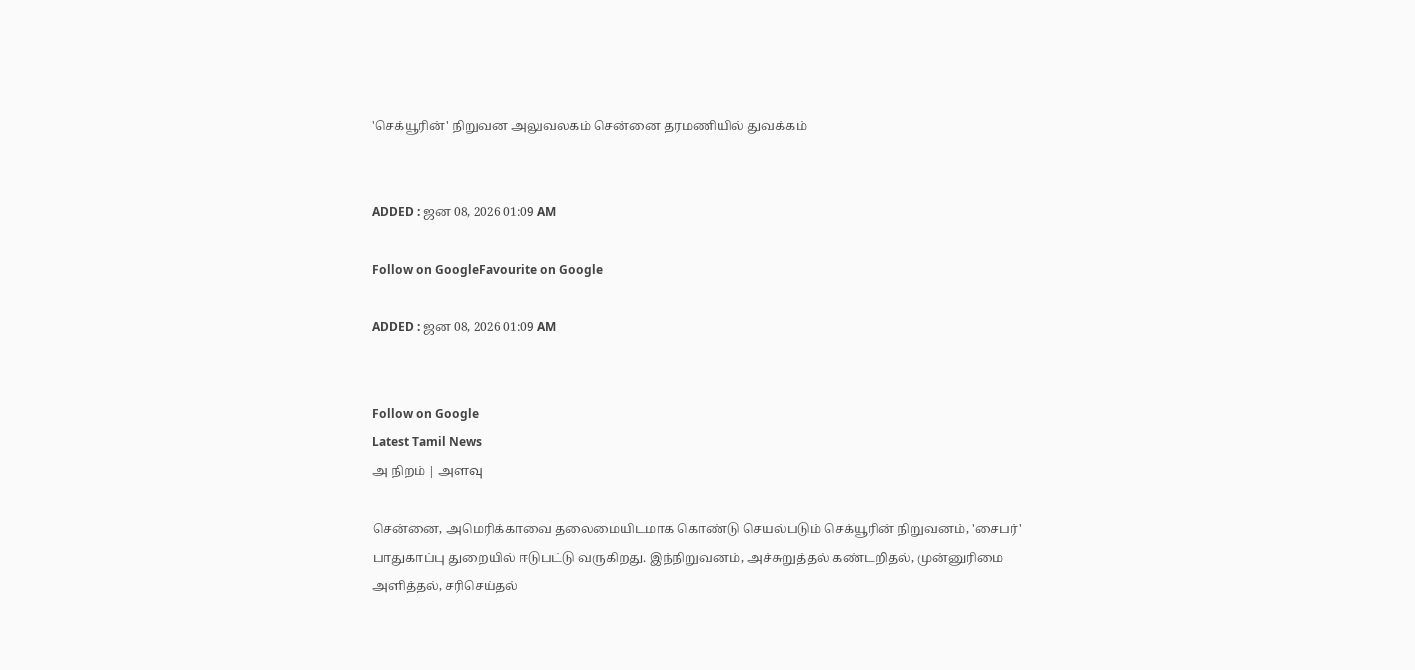'செக்யூரின்' நிறுவன அலுவலகம் சென்னை தரமணியில் துவக்கம்


ADDED : ஜன 08, 2026 01:09 AM

Follow on GoogleFavourite on Google

ADDED : ஜன 08, 2026 01:09 AM


Follow on Google
Latest Tamil News
அ நிறம் | அளவு

சென்னை, அமெரிக்காவை தலைமையிடமாக கொண்டு செயல்படும் செக்யூரின் நிறுவனம், 'சைபர்' பாதுகாப்பு துறையில் ஈடுபட்டு வருகிறது. இந்நிறுவனம், அச்சுறுத்தல் கண்டறிதல், முன்னுரிமை அளித்தல், சரிசெய்தல்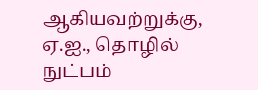ஆகியவற்றுக்கு, ஏ.ஐ., தொழில் நுட்பம்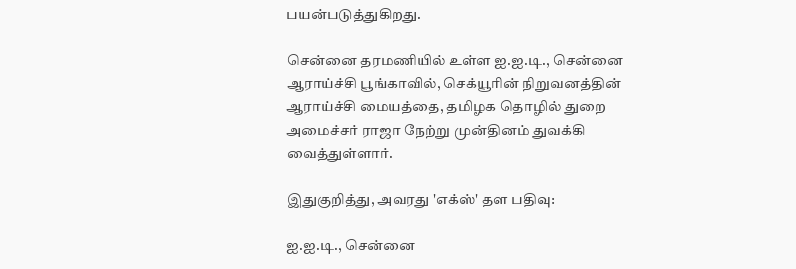பயன்படுத்துகிறது.

சென்னை தரமணியில் உள்ள ஐ.ஐ.டி., சென்னை ஆராய்ச்சி பூங்காவில், செக்யூரின் நிறுவனத்தின் ஆராய்ச்சி மையத்தை, தமிழக தொழில் துறை அமைச்சர் ராஜா நேற்று முன்தினம் துவக்கி வைத்துள்ளார்.

இதுகுறித்து, அவரது 'எக்ஸ்' தள பதிவு:

ஐ.ஐ.டி., சென்னை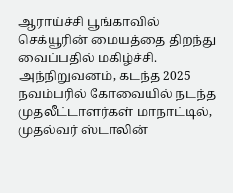ஆராய்ச்சி பூங்காவில் செக்யூரின் மையத்தை திறந்து வைப்பதில் மகிழ்ச்சி. அந்நிறுவனம், கடந்த 2025 நவம்பரில் கோவையில் நடந்த முதலீட்டாளர்கள் மாநாட்டில், முதல்வர் ஸ்டாலின்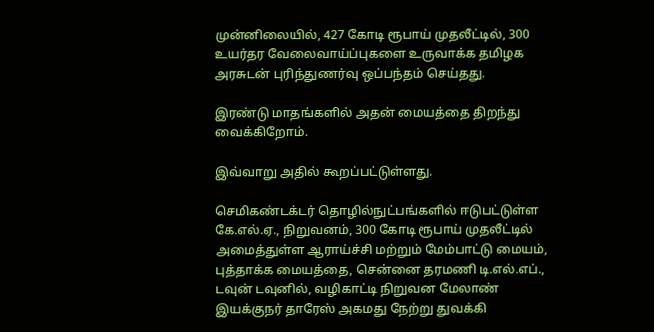முன்னிலையில், 427 கோடி ரூபாய் முதலீட்டில், 300 உயர்தர வேலைவாய்ப்புகளை உருவாக்க தமிழக அரசுடன் புரிந்துணர்வு ஒப்பந்தம் செய்தது.

இரண்டு மாதங்களில் அதன் மையத்தை திறந்து வைக்கிறோம்.

இவ்வாறு அதில் கூறப்பட்டுள்ளது.

செமிகண்டக்டர் தொழில்நுட்பங்களில் ஈடுபட்டுள்ள கே.எல்.ஏ., நிறுவனம், 300 கோடி ரூபாய் முதலீட்டில் அமைத்துள்ள ஆராய்ச்சி மற்றும் மேம்பாட்டு மையம், புத்தாக்க மையத்தை, சென்னை தரமணி டி.எல்.எப்., டவுன் டவுனில், வழிகாட்டி நிறுவன மேலாண் இயக்குநர் தாரேஸ் அகமது நேற்று துவக்கி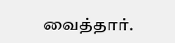வைத்தார்.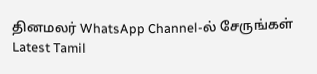தினமலர் WhatsApp Channel-ல் சேருங்கள்
Latest Tamil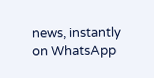news, instantly on WhatsApp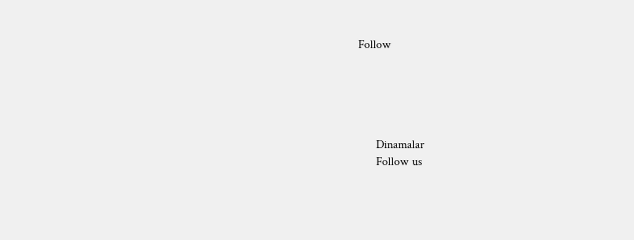Follow





      Dinamalar
      Follow us